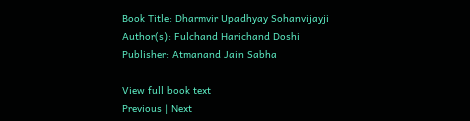Book Title: Dharmvir Upadhyay Sohanvijayji
Author(s): Fulchand Harichand Doshi
Publisher: Atmanand Jain Sabha

View full book text
Previous | Next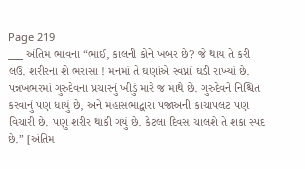Page 219
___ અંતિમ ભાવના “ભાઈ, કાલની કોને ખબર છે? જે થાય તે કરી લઉ. શરીરના શે ભરાસા ! મનમાં તે ઘણાંએ સ્વપ્નાં ઘડી રાખ્યાં છે. પન્નખભરમાં ગુરુદેવના પ્રચારનું ખીડું મારે જ માથે છે. ગુરુદેવને નિશ્ચિત કરવાનું પણ ધાયું છે, અને મહાસભાદ્વારા પજાઅની કાચાપલટ પણ વિચારી છે. પણુ શરીર થાકી ગયું છે. કેટલા દિવસ ચાલશે તે શકા સ્પદ છે.” [અંતિમ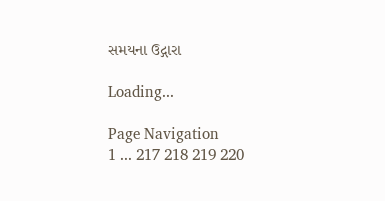સમયના ઉદ્ગારા

Loading...

Page Navigation
1 ... 217 218 219 220